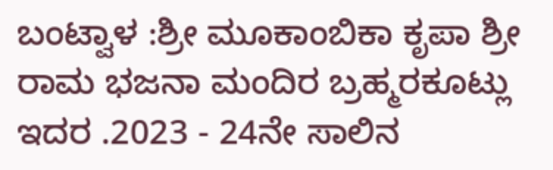ಬಂಟ್ವಾಳ :ಶ್ರೀ ಮೂಕಾಂಬಿಕಾ ಕೃಪಾ ಶ್ರೀ ರಾಮ ಭಜನಾ ಮಂದಿರ ಬ್ರಹ್ಮರಕೂಟ್ಲು ಇದರ .2023 - 24ನೇ ಸಾಲಿನ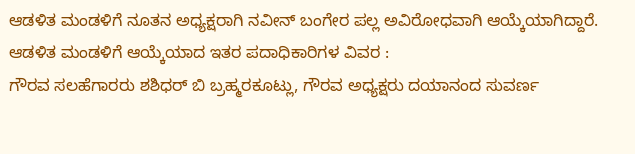ಆಡಳಿತ ಮಂಡಳಿಗೆ ನೂತನ ಅಧ್ಯಕ್ಷರಾಗಿ ನವೀನ್ ಬಂಗೇರ ಪಲ್ಲ ಅವಿರೋಧವಾಗಿ ಆಯ್ಕೆಯಾಗಿದ್ದಾರೆ.
ಆಡಳಿತ ಮಂಡಳಿಗೆ ಆಯ್ಕೆಯಾದ ಇತರ ಪದಾಧಿಕಾರಿಗಳ ವಿವರ :
ಗೌರವ ಸಲಹೆಗಾರರು ಶಶಿಧರ್ ಬಿ ಬ್ರಹ್ಮರಕೂಟ್ಲು, ಗೌರವ ಅಧ್ಯಕ್ಷರು ದಯಾನಂದ ಸುವರ್ಣ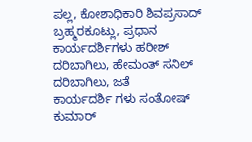ಪಲ್ಲ, ಕೋಶಾಧಿಕಾರಿ ಶಿವಪ್ರಸಾದ್ ಬ್ರಹ್ಮರಕೂಟ್ಲು, ಪ್ರಧಾನ ಕಾರ್ಯದರ್ಶಿಗಳು ಹರೀಶ್ ದರಿಬಾಗಿಲು, ಹೇಮಂತ್ ಸನಿಲ್ ದರಿಬಾಗಿಲು, ಜತೆ
ಕಾರ್ಯದರ್ಶಿ ಗಳು ಸಂತೋಷ್ ಕುಮಾರ್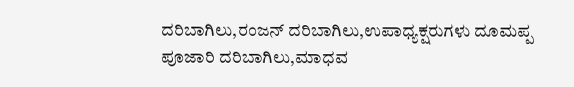ದರಿಬಾಗಿಲು,ರಂಜನ್ ದರಿಬಾಗಿಲು,ಉಪಾಧ್ಯಕ್ಷರುಗಳು ದೂಮಪ್ಪ ಪೂಜಾರಿ ದರಿಬಾಗಿಲು,ಮಾಧವ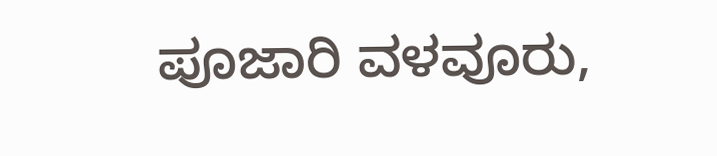ಪೂಜಾರಿ ವಳವೂರು,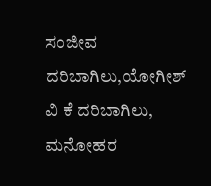ಸಂಜೀವ ದರಿಬಾಗಿಲು,ಯೋಗೀಶ್ ವಿ ಕೆ ದರಿಬಾಗಿಲು, ಮನೋಹರ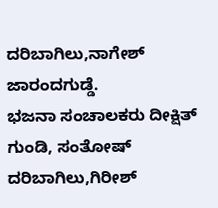ದರಿಬಾಗಿಲು,ನಾಗೇಶ್ ಜಾರಂದಗುಡ್ಡೆ.
ಭಜನಾ ಸಂಚಾಲಕರು ದೀಕ್ಷಿತ್ ಗುಂಡಿ, ಸಂತೋಷ್ ದರಿಬಾಗಿಲು,ಗಿರೀಶ್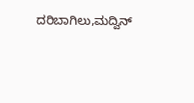ದರಿಬಾಗಿಲು,ಮದ್ವಿನ್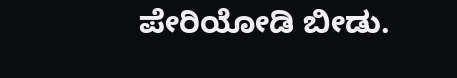ಪೇರಿಯೋಡಿ ಬೀಡು.